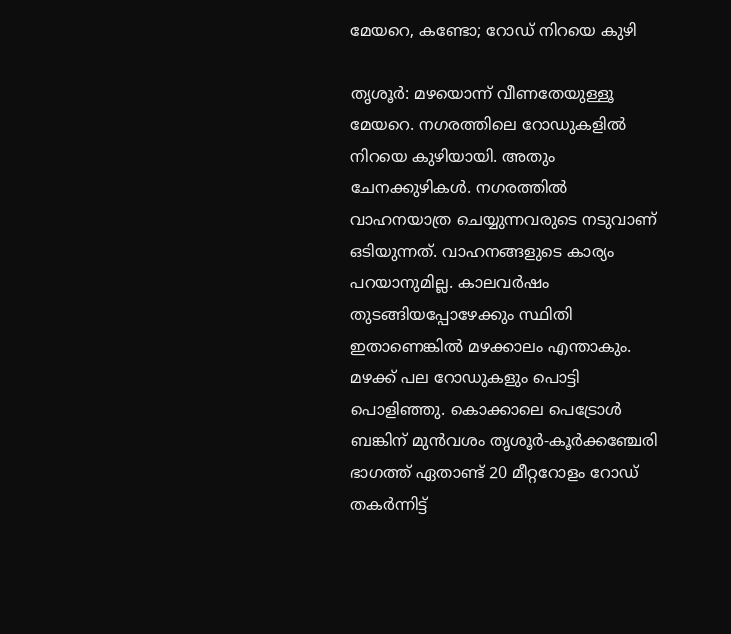മേയറെ, കണ്ടോ; റോഡ് നിറയെ കുഴി

തൃശൂർ: മഴയൊന്ന് വീണതേയുള്ളൂ മേയറെ. നഗരത്തിലെ റോഡുകളിൽ നിറയെ കുഴിയായി. അതും ചേനക്കുഴികൾ. നഗരത്തിൽ വാഹനയാത്ര ചെയ്യുന്നവരുടെ നടുവാണ് ഒടിയുന്നത്. വാഹനങ്ങളുടെ കാര്യം പറയാനുമില്ല. കാലവർഷം തുടങ്ങിയപ്പോഴേക്കും സ്ഥിതി ഇതാണെങ്കിൽ മഴക്കാലം എന്താകും. മഴക്ക് പല റോഡുകളും പൊട്ടി പൊളിഞ്ഞു. കൊക്കാലെ പെട്രോൾ ബങ്കിന് മുൻവശം തൃശൂർ-കൂർക്കഞ്ചേരി ഭാഗത്ത് ഏതാണ്ട് 20 മീറ്ററോളം റോഡ് തകർന്നിട്ട്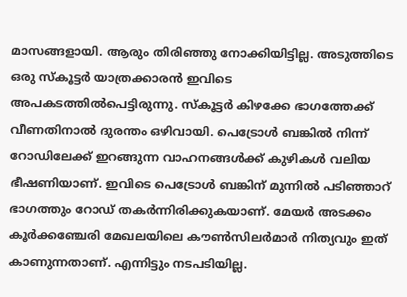മാസങ്ങളായി. ആരും തിരിഞ്ഞു നോക്കിയിട്ടില്ല. അടുത്തിടെ ഒരു സ്കൂട്ടർ യാത്രക്കാരൻ ഇവിടെ അപകടത്തിൽപെട്ടിരുന്നു. സ്കൂട്ടർ കിഴക്കേ ഭാഗത്തേക്ക് വീണതിനാൽ ദുരന്തം ഒഴിവായി. പെട്രോൾ ബങ്കിൽ നിന്ന് റോഡിലേക്ക് ഇറങ്ങുന്ന വാഹനങ്ങൾക്ക് കുഴികൾ വലിയ ഭീഷണിയാണ്. ഇവിടെ പെട്രോൾ ബങ്കിന് മുന്നിൽ പടിഞ്ഞാറ് ഭാഗത്തും റോഡ് തകർന്നിരിക്കുകയാണ്. മേയർ അടക്കം കൂർക്കഞ്ചേരി മേഖലയിലെ കൗൺസിലർമാർ നിത്യവും ഇത് കാണുന്നതാണ്. എന്നിട്ടും നടപടിയില്ല.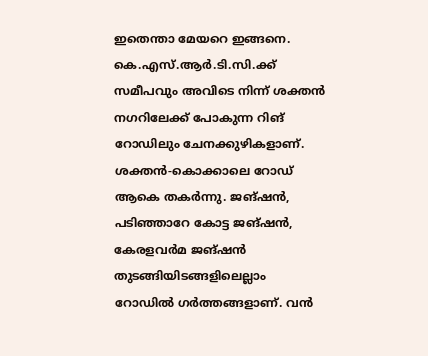ഇതെന്താ മേയറെ ഇങ്ങനെ. കെ.എസ്.ആർ.ടി.സി.ക്ക് സമീപവും അവിടെ നിന്ന് ശക്തൻ നഗറിലേക്ക് പോകുന്ന റിങ് റോഡിലും ചേനക്കുഴികളാണ്. ശക്തൻ-കൊക്കാലെ റോഡ് ആകെ തകർന്നു. ജങ്ഷൻ, പടിഞ്ഞാറേ കോട്ട ജങ്ഷൻ, കേരളവർമ ജങ്ഷൻ തുടങ്ങിയിടങ്ങളിലെല്ലാം റോഡിൽ ഗർത്തങ്ങളാണ്. വൻ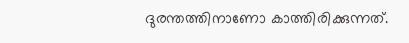ദുരന്തത്തിനാണോ കാത്തിരിക്കുന്നത്.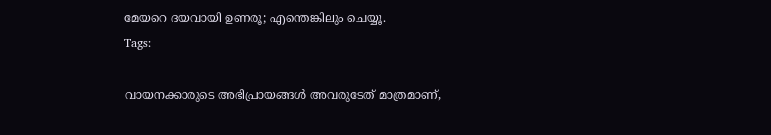മേയറെ ദയവായി ഉണരൂ; എന്തെങ്കിലും ചെയ്യൂ.
Tags:

വായനക്കാരുടെ അഭിപ്രായങ്ങള്‍ അവരുടേത് മാത്രമാണ്,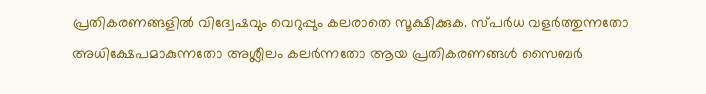പ്രതികരണങ്ങളിൽ വിദ്വേഷവും വെറുപ്പും കലരാതെ സൂക്ഷിക്കുക. സ്പർധ വളർത്തുന്നതോ അധിക്ഷേപമാകുന്നതോ അശ്ലീലം കലർന്നതോ ആയ പ്രതികരണങ്ങൾ സൈബർ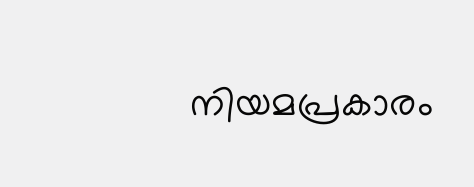നിയമപ്രകാരം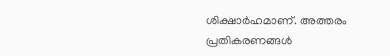ശിക്ഷാർഹമാണ്. അത്തരം പ്രതികരണങ്ങൾ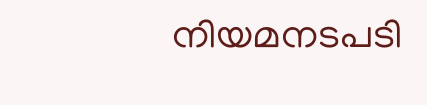നിയമനടപടി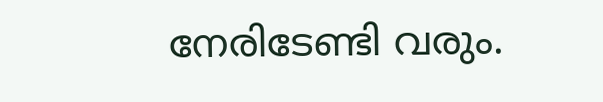നേരിടേണ്ടി വരും.